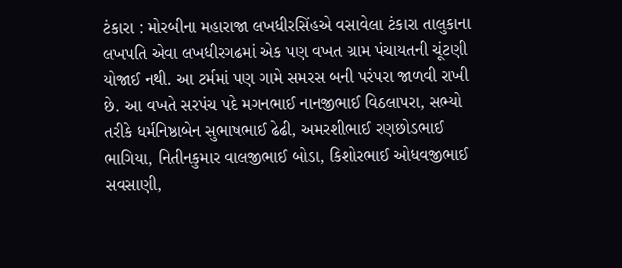ટંકારા : મોરબીના મહારાજા લખધીરસિંહએ વસાવેલા ટંકારા તાલુકાના લખપતિ એવા લખધીરગઢમાં એક પણ વખત ગ્રામ પંચાયતની ચૂંટણી યોજાઈ નથી. આ ટર્મમાં પણ ગામે સમરસ બની પરંપરા જાળવી રાખી છે. આ વખતે સરપંચ પદે મગનભાઈ નાનજીભાઈ વિઠલાપરા, સભ્યો તરીકે ધર્મનિષ્ઠાબેન સુભાષભાઈ ઢેઢી, અમરશીભાઈ રણછોડભાઈ ભાગિયા, નિતીનકુમાર વાલજીભાઈ બોડા, કિશોરભાઈ ઓધવજીભાઈ સવસાણી,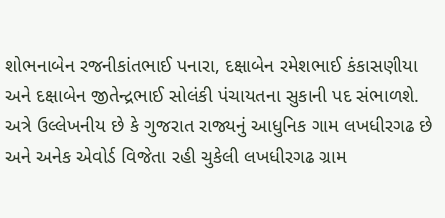શોભનાબેન રજનીકાંતભાઈ પનારા, દક્ષાબેન રમેશભાઈ કંકાસણીયા અને દક્ષાબેન જીતેન્દ્રભાઈ સોલંકી પંચાયતના સુકાની પદ સંભાળશે. અત્રે ઉલ્લેખનીય છે કે ગુજરાત રાજ્યનું આધુનિક ગામ લખધીરગઢ છે અને અનેક એવોર્ડ વિજેતા રહી ચુકેલી લખધીરગઢ ગ્રામ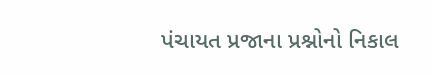પંચાયત પ્રજાના પ્રશ્નોનો નિકાલ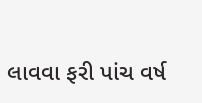લાવવા ફરી પાંચ વર્ષ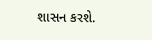શાસન કરશે.